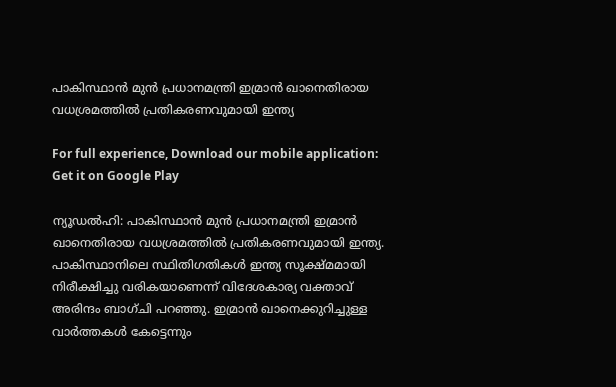പാകിസ്ഥാന്‍ മുന്‍ പ്രധാനമന്ത്രി ഇമ്രാന്‍ ഖാനെതിരായ വധശ്രമത്തില്‍ പ്രതികരണവുമായി ഇന്ത്യ

For full experience, Download our mobile application:
Get it on Google Play

ന്യൂഡല്‍ഹി: പാകിസ്ഥാന്‍ മുന്‍ പ്രധാനമന്ത്രി ഇമ്രാന്‍ ഖാനെതിരായ വധശ്രമത്തില്‍ പ്രതികരണവുമായി ഇന്ത്യ. പാകിസ്ഥാനിലെ സ്ഥിതിഗതികള്‍ ഇന്ത്യ സൂക്ഷ്മമായി നിരീക്ഷിച്ചു വരികയാണെന്ന് വിദേശകാര്യ വക്താവ് അരിന്ദം ബാഗ്ചി പറഞ്ഞു. ഇമ്രാന്‍ ഖാനെക്കുറിച്ചുള്ള വാര്‍ത്തകള്‍ കേട്ടെന്നും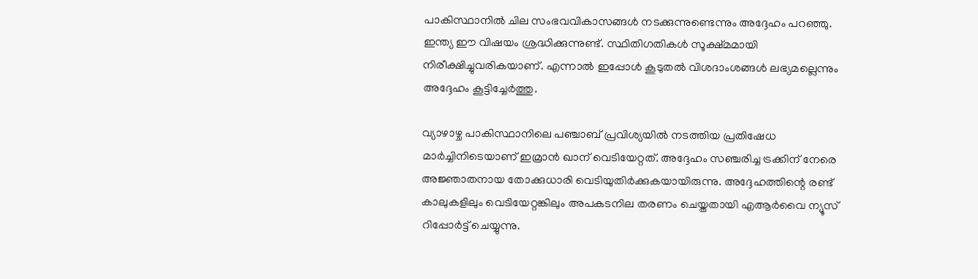പാകിസ്ഥാനില്‍ ചില സംഭവവികാസങ്ങള്‍ നടക്കുന്നുണ്ടെന്നും അദ്ദേഹം പറഞ്ഞു. ഇന്ത്യ ഈ വിഷയം ശ്രദ്ധിക്കുന്നുണ്ട്. സ്ഥിതിഗതികള്‍ സൂക്ഷ്മമായി നിരീക്ഷിച്ചുവരികയാണ്. എന്നാല്‍ ഇപ്പോള്‍ കൂടുതല്‍ വിശദാംശങ്ങള്‍ ലഭ്യമല്ലെന്നും അദ്ദേഹം കൂട്ടിച്ചേര്‍ത്തു.

വ്യാഴാഴ്ച പാകിസ്ഥാനിലെ പഞ്ചാബ് പ്രവിശ്യയില്‍ നടത്തിയ പ്രതിഷേധ മാര്‍ച്ചിനിടെയാണ് ഇമ്രാന്‍ ഖാന് വെടിയേറ്റത്. അദ്ദേഹം സഞ്ചരിച്ച ട്രക്കിന് നേരെ അജ്ഞാതനായ തോക്കുധാരി വെടിയുതിര്‍ക്കുകയായിരുന്നു. അദ്ദേഹത്തിന്റെ രണ്ട് കാലുകളിലും വെടിയേറ്റങ്കിലും അപകടനില തരണം ചെയ്തതായി എആര്‍വൈ ന്യൂസ് റിപ്പോര്‍ട്ട് ചെയ്യുന്നു.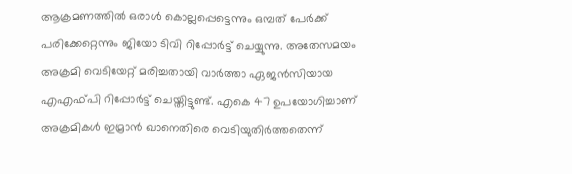ആക്രമണത്തില്‍ ഒരാള്‍ കൊല്ലപ്പെട്ടെന്നും ഒമ്പത് പേര്‍ക്ക് പരിക്കേറ്റെന്നും ജിയോ ടിവി റിപ്പോര്‍ട്ട് ചെയ്യുന്നു. അതേസമയം അക്രമി വെടിയേറ്റ് മരിച്ചതായി വാര്‍ത്താ ഏജന്‍സിയായ എഎഫ്പി റിപ്പോര്‍ട്ട് ചെയ്തിട്ടുണ്ട്. എകെ 47 ഉപയോഗിച്ചാണ് അക്രമികള്‍ ഇമ്രാന്‍ ഖാനെതിരെ വെടിയുതിര്‍ത്തതെന്ന്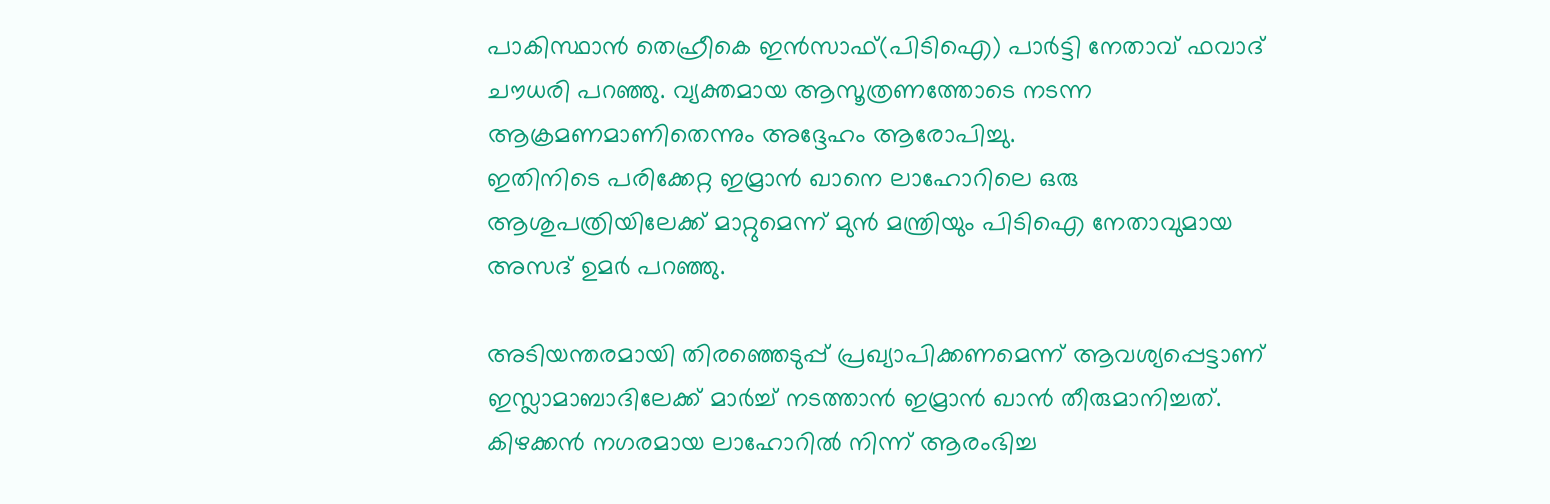പാകിസ്ഥാന്‍ തെഹ്രീകെ ഇന്‍സാഫ്(പിടിഐ) പാര്‍ട്ടി നേതാവ് ഫവാദ് ചൗധരി പറഞ്ഞു. വ്യക്തമായ ആസൂത്രണത്തോടെ നടന്ന ആക്രമണമാണിതെന്നും അദ്ദേഹം ആരോപിച്ചു.
ഇതിനിടെ പരിക്കേറ്റ ഇമ്രാന്‍ ഖാനെ ലാഹോറിലെ ഒരു ആശുപത്രിയിലേക്ക് മാറ്റുമെന്ന് മുന്‍ മന്ത്രിയും പിടിഐ നേതാവുമായ അസദ് ഉമര്‍ പറഞ്ഞു.

അടിയന്തരമായി തിരഞ്ഞെടുപ്പ് പ്രഖ്യാപിക്കണമെന്ന് ആവശ്യപ്പെട്ടാണ് ഇസ്ലാമാബാദിലേക്ക് മാര്‍ച്ച് നടത്താന്‍ ഇമ്രാന്‍ ഖാന്‍ തീരുമാനിച്ചത്. കിഴക്കന്‍ നഗരമായ ലാഹോറില്‍ നിന്ന് ആരംഭിച്ച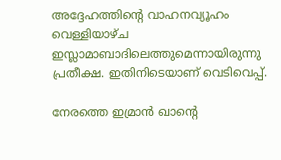അദ്ദേഹത്തിന്റെ വാഹനവ്യൂഹം വെള്ളിയാഴ്ച ഇസ്ലാമാബാദിലെത്തുമെന്നായിരുന്നു പ്രതീക്ഷ. ഇതിനിടെയാണ് വെടിവെപ്പ്.

നേരത്തെ ഇമ്രാന്‍ ഖാന്റെ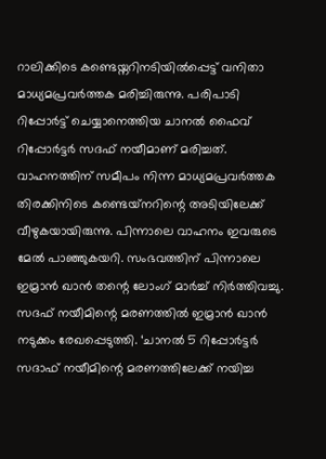റാലിക്കിടെ കണ്ടെയ്നറിനടിയില്‍പ്പെട്ട് വനിതാ മാധ്യമപ്രവര്‍ത്തക മരിച്ചിരുന്നു. പരിപാടി റിപ്പോര്‍ട്ട് ചെയ്യാനെത്തിയ ചാനല്‍ ഫൈവ് റിപ്പോര്‍ട്ടര്‍ സദഫ് നയീമാണ് മരിച്ചത്. വാഹനത്തിന് സമീപം നിന്ന മാധ്യമപ്രവര്‍ത്തക തിരക്കിനിടെ കണ്ടെയ്‌നറിന്റെ അടിയിലേക്ക് വീഴുകയായിരുന്നു. പിന്നാലെ വാഹനം ഇവരുടെ മേല്‍ പാഞ്ഞുകയറി. സംഭവത്തിന് പിന്നാലെ ഇമ്രാന്‍ ഖാന്‍ തന്റെ ലോംഗ് മാര്‍ച്ച് നിര്‍ത്തിവച്ചു. സദഫ് നയീമിന്റെ മരണത്തില്‍ ഇമ്രാന്‍ ഖാന്‍ നടുക്കം രേഖപ്പെടുത്തി. ‘ചാനല്‍ 5 റിപ്പോര്‍ട്ടര്‍ സദാഫ് നയീമിന്റെ മരണത്തിലേക്ക് നയിച്ച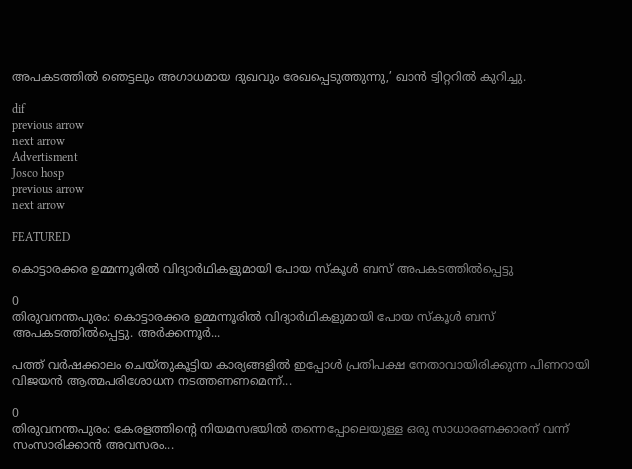അപകടത്തില്‍ ഞെട്ടലും അഗാധമായ ദുഖവും രേഖപ്പെടുത്തുന്നു,’ ഖാന്‍ ട്വിറ്ററില്‍ കുറിച്ചു.

dif
previous arrow
next arrow
Advertisment
Josco hosp
previous arrow
next arrow

FEATURED

കൊട്ടാരക്കര ഉമ്മന്നൂരിൽ വിദ്യാർഥികളുമായി പോയ സ്കൂൾ ബസ് അപകടത്തിൽപ്പെട്ടു

0
തിരുവനന്തപുരം: കൊട്ടാരക്കര ഉമ്മന്നൂരിൽ വിദ്യാർഥികളുമായി പോയ സ്കൂൾ ബസ് അപകടത്തിൽപ്പെട്ടു. അർക്കന്നൂർ...

പത്ത് വർഷക്കാലം ചെയ്തുകൂട്ടിയ കാര്യങ്ങളിൽ ഇപ്പോൾ പ്രതിപക്ഷ നേതാവായിരിക്കുന്ന പിണറായി വിജയൻ ആത്മപരിശോധന നടത്തണണമെന്ന്...

0
തിരുവനന്തപുരം: കേരളത്തിന്റെ നിയമസഭയിൽ തന്നെപ്പോലെയുള്ള ഒരു സാധാരണക്കാരന്‌ വന്ന് സംസാരിക്കാൻ അവസരം...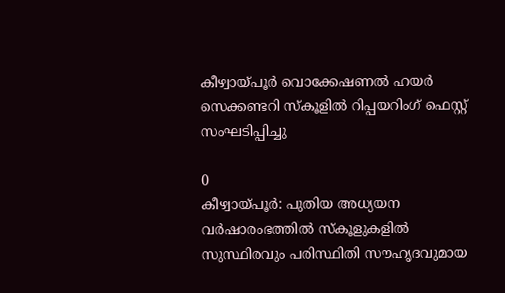കീഴ്വായ്പൂര്‍ വൊക്കേഷണല്‍ ഹയര്‍ സെക്കണ്ടറി സ്‌കൂളിൽ റിപ്പയറിംഗ് ഫെസ്റ്റ് സംഘടിപ്പിച്ചു

0
കീഴ്വായ്പൂര്‍: പുതിയ അധ്യയന വർഷാരംഭത്തിൽ സ്‌കൂളുകളിൽ സുസ്ഥിരവും പരിസ്ഥിതി സൗഹൃദവുമായ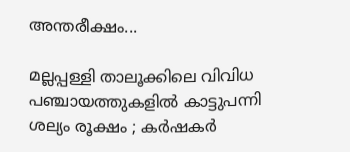അന്തരീക്ഷം...

മല്ലപ്പള്ളി താലൂക്കിലെ വിവിധ പഞ്ചായത്തുകളില്‍ കാട്ടുപന്നി ശല്യം രൂക്ഷം ; കര്‍ഷകര്‍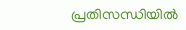പ്രതിസന്ധിയില്‍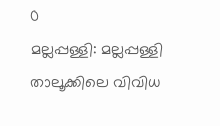0
മല്ലപ്പള്ളി: മല്ലപ്പള്ളി താലൂക്കിലെ വിവിധ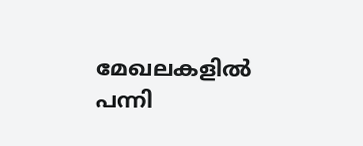മേഖലകളിൽ പന്നി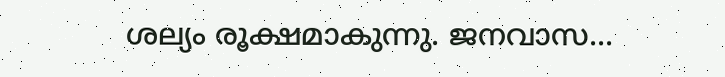ശല്യം രൂക്ഷമാകുന്നു. ജനവാസ...